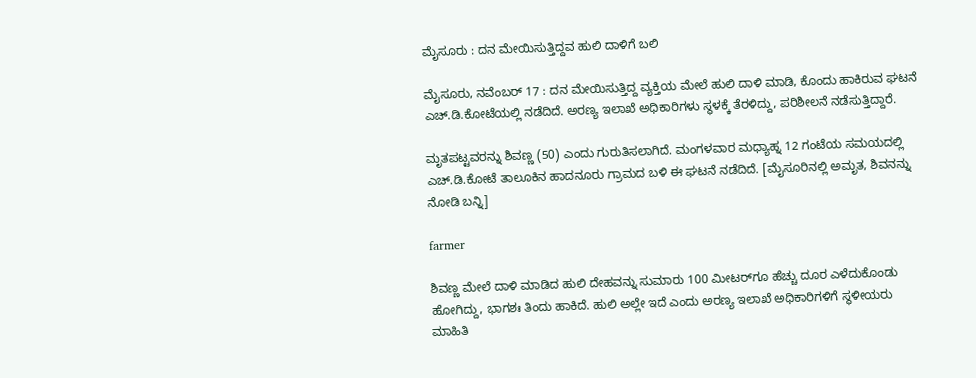ಮೈಸೂರು : ದನ ಮೇಯಿಸುತ್ತಿದ್ದವ ಹುಲಿ ದಾಳಿಗೆ ಬಲಿ

ಮೈಸೂರು, ನವೆಂಬರ್ 17 : ದನ ಮೇಯಿಸುತ್ತಿದ್ದ ವ್ಯಕ್ತಿಯ ಮೇಲೆ ಹುಲಿ ದಾಳಿ ಮಾಡಿ, ಕೊಂದು ಹಾಕಿರುವ ಘಟನೆ ಎಚ್.ಡಿ.ಕೋಟೆಯಲ್ಲಿ ನಡೆದಿದೆ. ಅರಣ್ಯ ಇಲಾಖೆ ಅಧಿಕಾರಿಗಳು ಸ್ಥಳಕ್ಕೆ ತೆರಳಿದ್ದು, ಪರಿಶೀಲನೆ ನಡೆಸುತ್ತಿದ್ದಾರೆ.

ಮೃತಪಟ್ಟವರನ್ನು ಶಿವಣ್ಣ (50) ಎಂದು ಗುರುತಿಸಲಾಗಿದೆ. ಮಂಗಳವಾರ ಮಧ್ಯಾಹ್ನ 12 ಗಂಟೆಯ ಸಮಯದಲ್ಲಿ ಎಚ್.ಡಿ.ಕೋಟೆ ತಾಲೂಕಿನ ಹಾದನೂರು ಗ್ರಾಮದ ಬಳಿ ಈ ಘಟನೆ ನಡೆದಿದೆ. [ಮೈಸೂರಿನಲ್ಲಿ ಅಮೃತ, ಶಿವನನ್ನು ನೋಡಿ ಬನ್ನಿ]

farmer

ಶಿವಣ್ಣ ಮೇಲೆ ದಾಳಿ ಮಾಡಿದ ಹುಲಿ ದೇಹವನ್ನು ಸುಮಾರು 100 ಮೀಟರ್‌ಗೂ ಹೆಚ್ಚು ದೂರ ಎಳೆದುಕೊಂಡು ಹೋಗಿದ್ದು, ಭಾಗಶಃ ತಿಂದು ಹಾಕಿದೆ. ಹುಲಿ ಅಲ್ಲೇ ಇದೆ ಎಂದು ಅರಣ್ಯ ಇಲಾಖೆ ಅಧಿಕಾರಿಗಳಿಗೆ ಸ್ಥಳೀಯರು ಮಾಹಿತಿ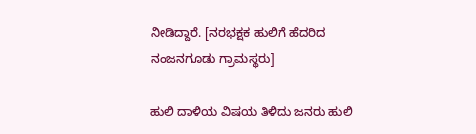ನೀಡಿದ್ದಾರೆ. [ನರಭಕ್ಷಕ ಹುಲಿಗೆ ಹೆದರಿದ ನಂಜನಗೂಡು ಗ್ರಾಮಸ್ಥರು]

ಹುಲಿ ದಾಳಿಯ ವಿಷಯ ತಿಳಿದು ಜನರು ಹುಲಿ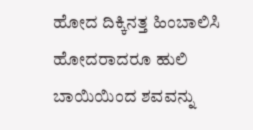ಹೋದ ದಿಕ್ಕಿನತ್ತ ಹಿಂಬಾಲಿಸಿ ಹೋದರಾದರೂ ಹುಲಿ ಬಾಯಿಯಿಂದ ಶವವನ್ನು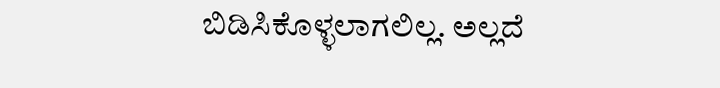ಬಿಡಿಸಿಕೊಳ್ಳಲಾಗಲಿಲ್ಲ. ಅಲ್ಲದೆ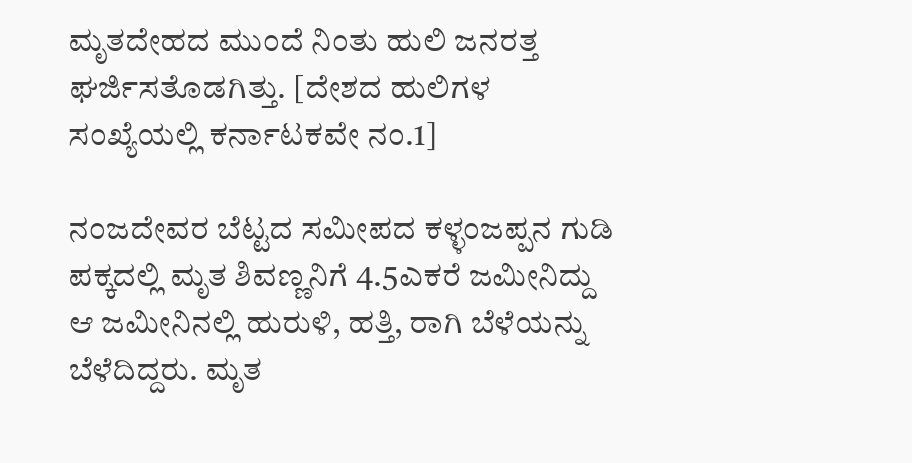ಮೃತದೇಹದ ಮುಂದೆ ನಿಂತು ಹುಲಿ ಜನರತ್ತ ಘರ್ಜಿಸತೊಡಗಿತ್ತು. [ದೇಶದ ಹುಲಿಗಳ ಸಂಖ್ಯೆಯಲ್ಲಿ ಕರ್ನಾಟಕವೇ ನಂ.1]

ನಂಜದೇವರ ಬೆಟ್ಟದ ಸಮೀಪದ ಕಳ್ಳಂಜಪ್ಪನ ಗುಡಿ ಪಕ್ಕದಲ್ಲಿ ಮೃತ ಶಿವಣ್ಣನಿಗೆ 4.5ಎಕರೆ ಜಮೀನಿದ್ದು ಆ ಜಮೀನಿನಲ್ಲಿ ಹುರುಳಿ, ಹತ್ತಿ, ರಾಗಿ ಬೆಳೆಯನ್ನು ಬೆಳೆದಿದ್ದರು. ಮೃತ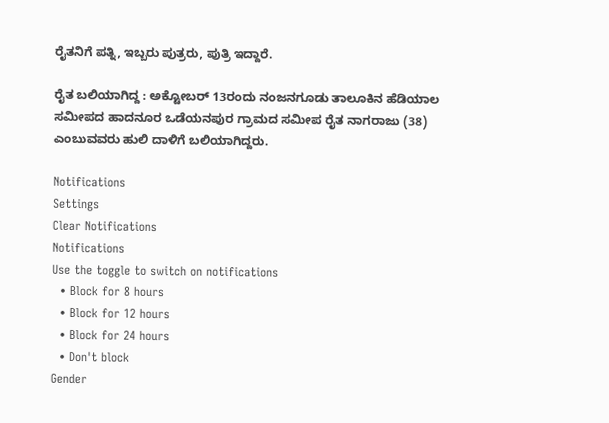ರೈತನಿಗೆ ಪತ್ನಿ, ಇಬ್ಬರು ಪುತ್ರರು, ಪುತ್ರಿ ಇದ್ದಾರೆ.

ರೈತ ಬಲಿಯಾಗಿದ್ದ : ಅಕ್ಟೋಬರ್ 13ರಂದು ನಂಜನಗೂಡು ತಾಲೂಕಿನ ಹೆಡಿಯಾಲ ಸಮೀಪದ ಹಾದನೂರ ಒಡೆಯನಪುರ ಗ್ರಾಮದ ಸಮೀಪ ರೈತ ನಾಗರಾಜು (38) ಎಂಬುವವರು ಹುಲಿ ದಾಳಿಗೆ ಬಲಿಯಾಗಿದ್ದರು.

Notifications
Settings
Clear Notifications
Notifications
Use the toggle to switch on notifications
  • Block for 8 hours
  • Block for 12 hours
  • Block for 24 hours
  • Don't block
Gender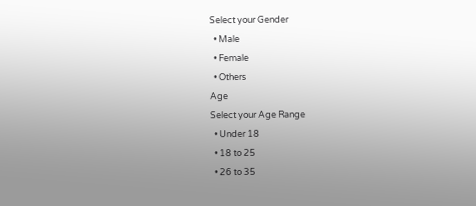Select your Gender
  • Male
  • Female
  • Others
Age
Select your Age Range
  • Under 18
  • 18 to 25
  • 26 to 35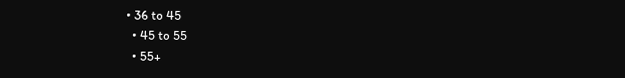• 36 to 45
  • 45 to 55
  • 55+